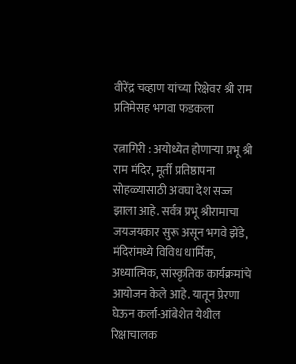वीरेंद्र चव्हाण यांच्या रिक्षेवर श्री राम प्रतिमेसह भगवा फडकला

रत्नागिरी : अयोध्येत होणाऱ्या प्रभू श्री राम मंदिर, मूर्ती प्रतिष्ठापना सोहळ्यासाठी अवघा देश सज्ज झाला आहे. सर्वत्र प्रभू श्रीरामाचा जयजयकार सुरू असून भगवे झेंडे, मंदिरांमध्ये विविध धार्मिक, अध्यात्मिक, सांस्कृतिक कार्यक्रमांचे आयोजन केले आहे. यातून प्रेरणा घेऊन कर्ला-आंबेशेत येथील रिक्षाचालक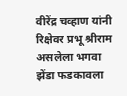वीरेंद्र चव्हाण यांनी रिक्षेवर प्रभू श्रीराम असलेला भगवा झेंडा फडकावला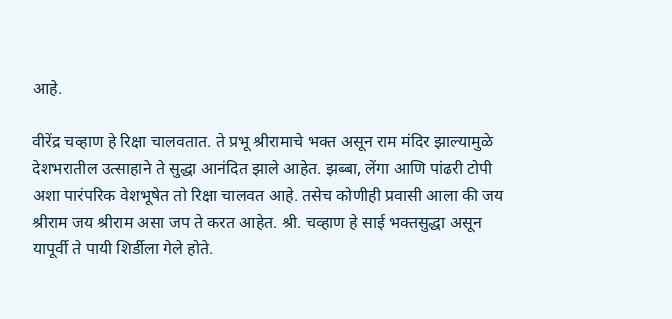आहे.

वीरेंद्र चव्हाण हे रिक्षा चालवतात. ते प्रभू श्रीरामाचे भक्त असून राम मंदिर झाल्यामुळे देशभरातील उत्साहाने ते सुद्धा आनंदित झाले आहेत. झब्बा, लेंगा आणि पांढरी टोपी अशा पारंपरिक वेशभूषेत तो रिक्षा चालवत आहे. तसेच कोणीही प्रवासी आला की जय श्रीराम जय श्रीराम असा जप ते करत आहेत. श्री. चव्हाण हे साई भक्तसुद्धा असून यापूर्वी ते पायी शिर्डीला गेले होते.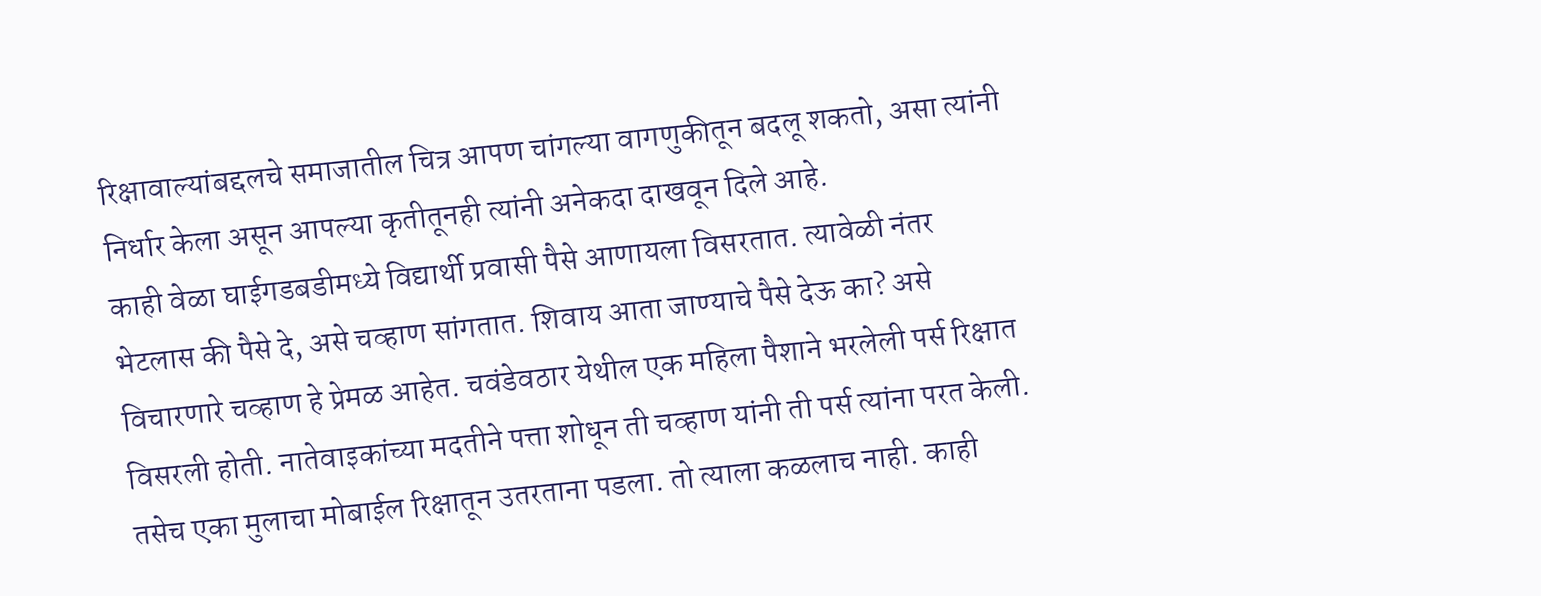रिक्षावाल्यांबद्दलचे समाजातील चित्र आपण चांगल्या वागणुकीतून बदलू शकतो, असा त्यांनी निर्धार केला असून आपल्या कृतीतूनही त्यांनी अनेकदा दाखवून दिले आहे.
काही वेळा घाईगडबडीमध्ये विद्यार्थी प्रवासी पैसे आणायला विसरतात. त्यावेळी नंतर भेटलास की पैसे दे, असे चव्हाण सांगतात. शिवाय आता जाण्याचे पैसे देऊ का? असे विचारणारे चव्हाण हे प्रेमळ आहेत. चवंडेवठार येथील एक महिला पैशाने भरलेली पर्स रिक्षात विसरली होती. नातेवाइकांच्या मदतीने पत्ता शोधून ती चव्हाण यांनी ती पर्स त्यांना परत केली. तसेच एका मुलाचा मोबाईल रिक्षातून उतरताना पडला. तो त्याला कळलाच नाही. काही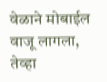वेळाने मोबाईल वाजू लागला, तेव्हा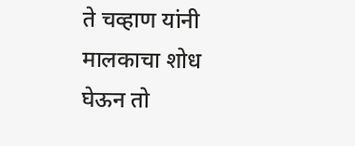ते चव्हाण यांनी मालकाचा शोध घेऊन तो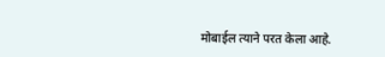मोबाईल त्याने परत केला आहे.